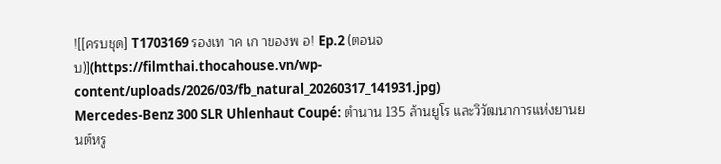![[ครบชุด] T1703169 รองเท าค เก าของพ อ! Ep.2 (ตอนจบ)](https://filmthai.thocahouse.vn/wp-content/uploads/2026/03/fb_natural_20260317_141931.jpg)
Mercedes-Benz 300 SLR Uhlenhaut Coupé: ตำนาน 135 ล้านยูโร และวิวัฒนาการแห่งยานยนต์หรู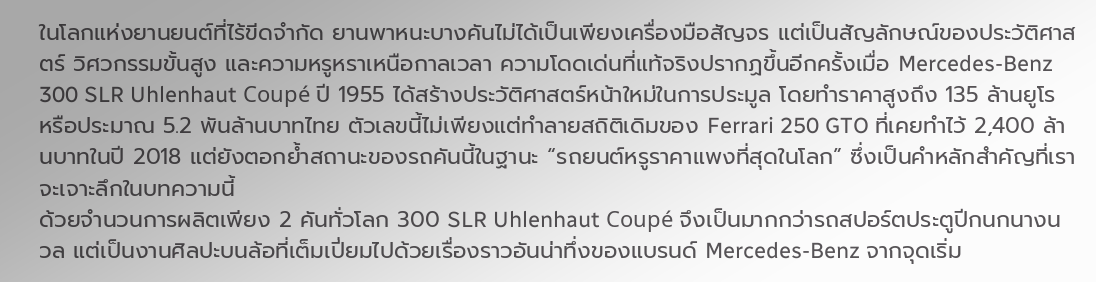ในโลกแห่งยานยนต์ที่ไร้ขีดจำกัด ยานพาหนะบางคันไม่ได้เป็นเพียงเครื่องมือสัญจร แต่เป็นสัญลักษณ์ของประวัติศาสตร์ วิศวกรรมขั้นสูง และความหรูหราเหนือกาลเวลา ความโดดเด่นที่แท้จริงปรากฏขึ้นอีกครั้งเมื่อ Mercedes-Benz 300 SLR Uhlenhaut Coupé ปี 1955 ได้สร้างประวัติศาสตร์หน้าใหม่ในการประมูล โดยทำราคาสูงถึง 135 ล้านยูโร หรือประมาณ 5.2 พันล้านบาทไทย ตัวเลขนี้ไม่เพียงแต่ทำลายสถิติเดิมของ Ferrari 250 GTO ที่เคยทำไว้ 2,400 ล้านบาทในปี 2018 แต่ยังตอกย้ำสถานะของรถคันนี้ในฐานะ “รถยนต์หรูราคาแพงที่สุดในโลก” ซึ่งเป็นคำหลักสำคัญที่เราจะเจาะลึกในบทความนี้
ด้วยจำนวนการผลิตเพียง 2 คันทั่วโลก 300 SLR Uhlenhaut Coupé จึงเป็นมากกว่ารถสปอร์ตประตูปีกนกนางนวล แต่เป็นงานศิลปะบนล้อที่เต็มเปี่ยมไปด้วยเรื่องราวอันน่าทึ่งของแบรนด์ Mercedes-Benz จากจุดเริ่ม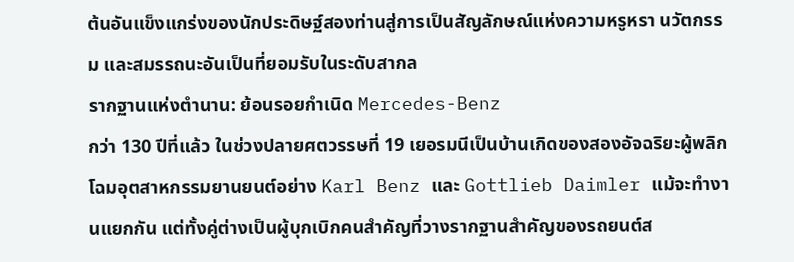ต้นอันแข็งแกร่งของนักประดิษฐ์สองท่านสู่การเป็นสัญลักษณ์แห่งความหรูหรา นวัตกรรม และสมรรถนะอันเป็นที่ยอมรับในระดับสากล
รากฐานแห่งตำนาน: ย้อนรอยกำเนิด Mercedes-Benz
กว่า 130 ปีที่แล้ว ในช่วงปลายศตวรรษที่ 19 เยอรมนีเป็นบ้านเกิดของสองอัจฉริยะผู้พลิกโฉมอุตสาหกรรมยานยนต์อย่าง Karl Benz และ Gottlieb Daimler แม้จะทำงานแยกกัน แต่ทั้งคู่ต่างเป็นผู้บุกเบิกคนสำคัญที่วางรากฐานสำคัญของรถยนต์ส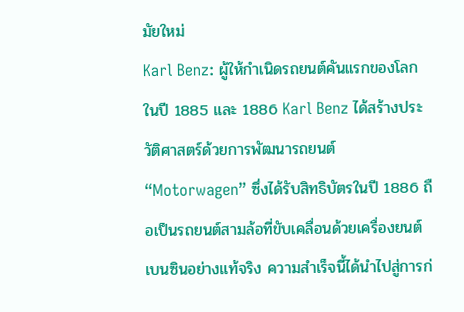มัยใหม่
Karl Benz: ผู้ให้กำเนิดรถยนต์คันแรกของโลก
ในปี 1885 และ 1886 Karl Benz ได้สร้างประวัติศาสตร์ด้วยการพัฒนารถยนต์ “Motorwagen” ซึ่งได้รับสิทธิบัตรในปี 1886 ถือเป็นรถยนต์สามล้อที่ขับเคลื่อนด้วยเครื่องยนต์เบนซินอย่างแท้จริง ความสำเร็จนี้ได้นำไปสู่การก่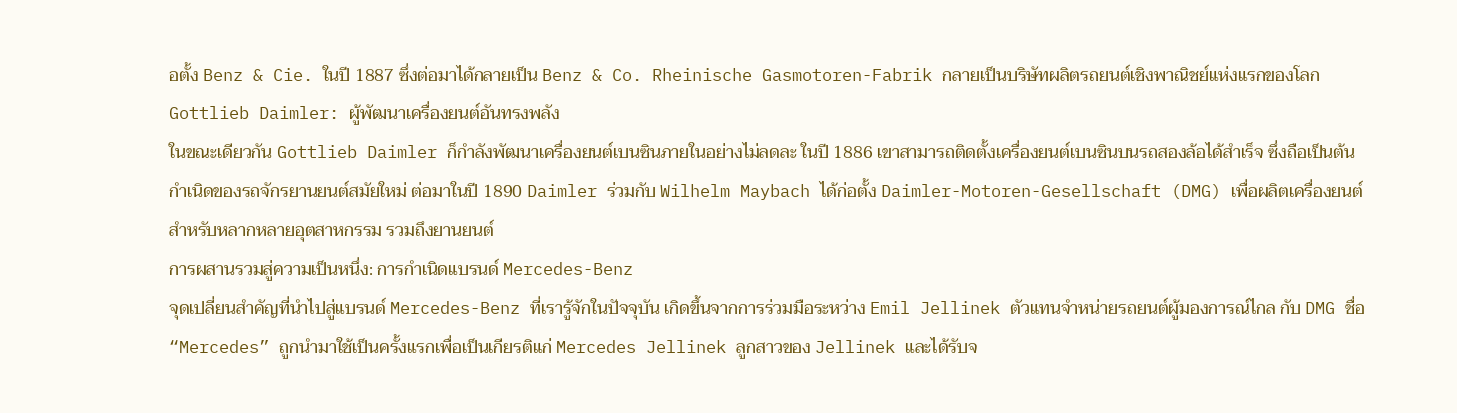อตั้ง Benz & Cie. ในปี 1887 ซึ่งต่อมาได้กลายเป็น Benz & Co. Rheinische Gasmotoren-Fabrik กลายเป็นบริษัทผลิตรถยนต์เชิงพาณิชย์แห่งแรกของโลก
Gottlieb Daimler: ผู้พัฒนาเครื่องยนต์อันทรงพลัง
ในขณะเดียวกัน Gottlieb Daimler ก็กำลังพัฒนาเครื่องยนต์เบนซินภายในอย่างไม่ลดละ ในปี 1886 เขาสามารถติดตั้งเครื่องยนต์เบนซินบนรถสองล้อได้สำเร็จ ซึ่งถือเป็นต้นกำเนิดของรถจักรยานยนต์สมัยใหม่ ต่อมาในปี 1890 Daimler ร่วมกับ Wilhelm Maybach ได้ก่อตั้ง Daimler-Motoren-Gesellschaft (DMG) เพื่อผลิตเครื่องยนต์สำหรับหลากหลายอุตสาหกรรม รวมถึงยานยนต์
การผสานรวมสู่ความเป็นหนึ่ง: การกำเนิดแบรนด์ Mercedes-Benz
จุดเปลี่ยนสำคัญที่นำไปสู่แบรนด์ Mercedes-Benz ที่เรารู้จักในปัจจุบัน เกิดขึ้นจากการร่วมมือระหว่าง Emil Jellinek ตัวแทนจำหน่ายรถยนต์ผู้มองการณ์ไกล กับ DMG ชื่อ “Mercedes” ถูกนำมาใช้เป็นครั้งแรกเพื่อเป็นเกียรติแก่ Mercedes Jellinek ลูกสาวของ Jellinek และได้รับจ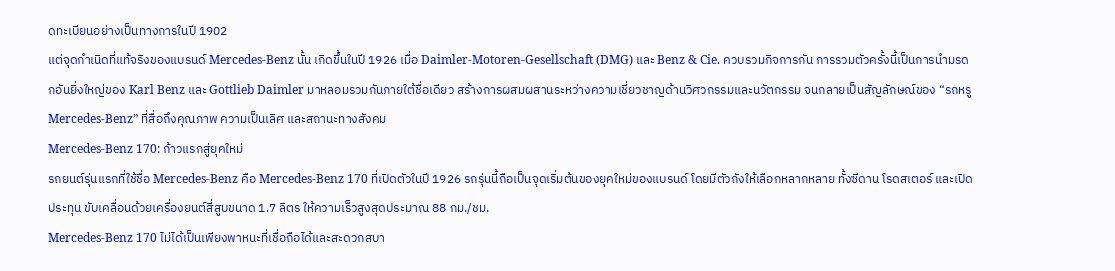ดทะเบียนอย่างเป็นทางการในปี 1902
แต่จุดกำเนิดที่แท้จริงของแบรนด์ Mercedes-Benz นั้น เกิดขึ้นในปี 1926 เมื่อ Daimler-Motoren-Gesellschaft (DMG) และ Benz & Cie. ควบรวมกิจการกัน การรวมตัวครั้งนี้เป็นการนำมรดกอันยิ่งใหญ่ของ Karl Benz และ Gottlieb Daimler มาหลอมรวมกันภายใต้ชื่อเดียว สร้างการผสมผสานระหว่างความเชี่ยวชาญด้านวิศวกรรมและนวัตกรรม จนกลายเป็นสัญลักษณ์ของ “รถหรู Mercedes-Benz” ที่สื่อถึงคุณภาพ ความเป็นเลิศ และสถานะทางสังคม
Mercedes-Benz 170: ก้าวแรกสู่ยุคใหม่
รถยนต์รุ่นแรกที่ใช้ชื่อ Mercedes-Benz คือ Mercedes-Benz 170 ที่เปิดตัวในปี 1926 รถรุ่นนี้ถือเป็นจุดเริ่มต้นของยุคใหม่ของแบรนด์ โดยมีตัวถังให้เลือกหลากหลาย ทั้งซีดาน โรดสเตอร์ และเปิดประทุน ขับเคลื่อนด้วยเครื่องยนต์สี่สูบขนาด 1.7 ลิตร ให้ความเร็วสูงสุดประมาณ 88 กม./ชม.
Mercedes-Benz 170 ไม่ได้เป็นเพียงพาหนะที่เชื่อถือได้และสะดวกสบา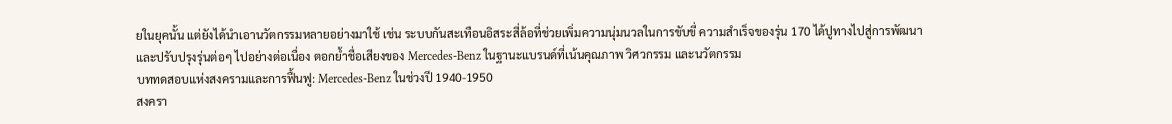ยในยุคนั้น แต่ยังได้นำเอานวัตกรรมหลายอย่างมาใช้ เช่น ระบบกันสะเทือนอิสระสี่ล้อที่ช่วยเพิ่มความนุ่มนวลในการขับขี่ ความสำเร็จของรุ่น 170 ได้ปูทางไปสู่การพัฒนาและปรับปรุงรุ่นต่อๆ ไปอย่างต่อเนื่อง ตอกย้ำชื่อเสียงของ Mercedes-Benz ในฐานะแบรนด์ที่เน้นคุณภาพ วิศวกรรม และนวัตกรรม
บททดสอบแห่งสงครามและการฟื้นฟู: Mercedes-Benz ในช่วงปี 1940-1950
สงครา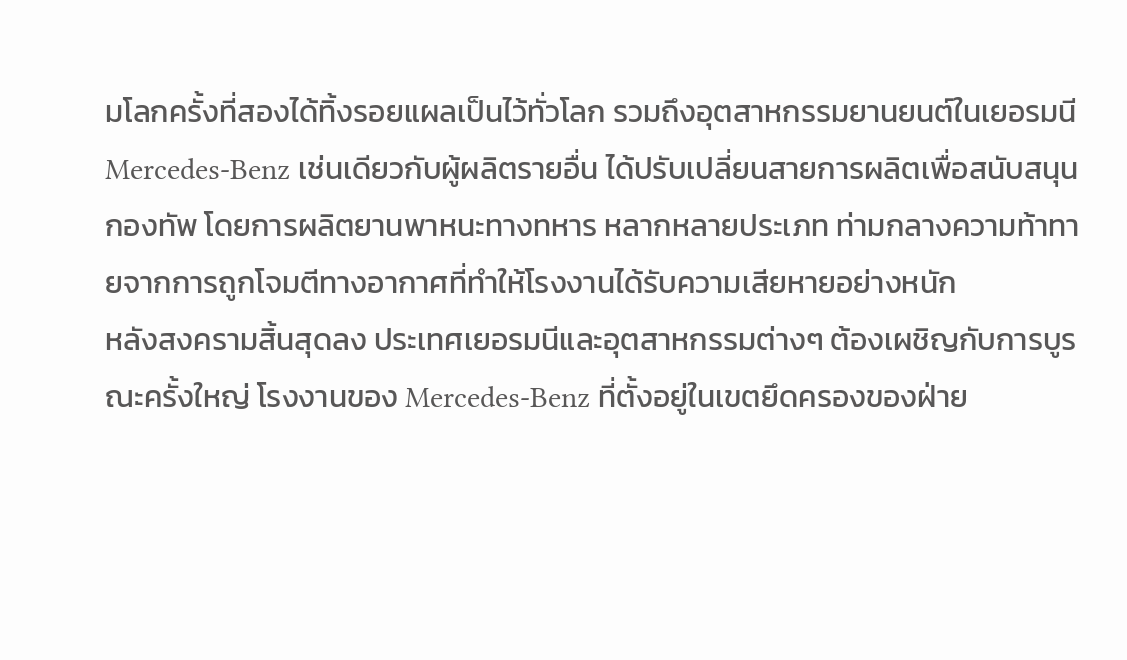มโลกครั้งที่สองได้ทิ้งรอยแผลเป็นไว้ทั่วโลก รวมถึงอุตสาหกรรมยานยนต์ในเยอรมนี Mercedes-Benz เช่นเดียวกับผู้ผลิตรายอื่น ได้ปรับเปลี่ยนสายการผลิตเพื่อสนับสนุนกองทัพ โดยการผลิตยานพาหนะทางทหาร หลากหลายประเภท ท่ามกลางความท้าทายจากการถูกโจมตีทางอากาศที่ทำให้โรงงานได้รับความเสียหายอย่างหนัก
หลังสงครามสิ้นสุดลง ประเทศเยอรมนีและอุตสาหกรรมต่างๆ ต้องเผชิญกับการบูรณะครั้งใหญ่ โรงงานของ Mercedes-Benz ที่ตั้งอยู่ในเขตยึดครองของฝ่าย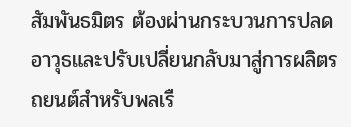สัมพันธมิตร ต้องผ่านกระบวนการปลดอาวุธและปรับเปลี่ยนกลับมาสู่การผลิตรถยนต์สำหรับพลเรื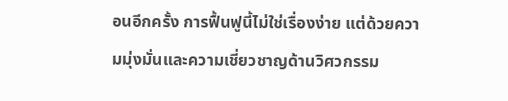อนอีกครั้ง การฟื้นฟูนี้ไม่ใช่เรื่องง่าย แต่ด้วยความมุ่งมั่นและความเชี่ยวชาญด้านวิศวกรรม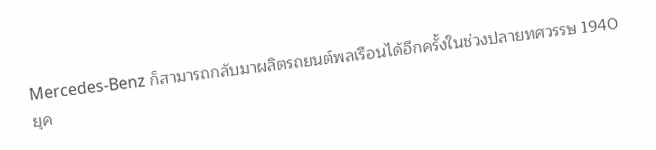Mercedes-Benz ก็สามารถกลับมาผลิตรถยนต์พลเรือนได้อีกครั้งในช่วงปลายทศวรรษ 1940
ยุค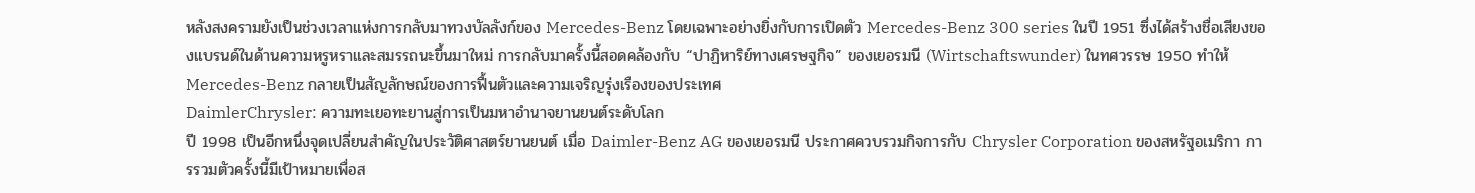หลังสงครามยังเป็นช่วงเวลาแห่งการกลับมาทวงบัลลังก์ของ Mercedes-Benz โดยเฉพาะอย่างยิ่งกับการเปิดตัว Mercedes-Benz 300 series ในปี 1951 ซึ่งได้สร้างชื่อเสียงของแบรนด์ในด้านความหรูหราและสมรรถนะขึ้นมาใหม่ การกลับมาครั้งนี้สอดคล้องกับ “ปาฏิหาริย์ทางเศรษฐกิจ” ของเยอรมนี (Wirtschaftswunder) ในทศวรรษ 1950 ทำให้ Mercedes-Benz กลายเป็นสัญลักษณ์ของการฟื้นตัวและความเจริญรุ่งเรืองของประเทศ
DaimlerChrysler: ความทะเยอทะยานสู่การเป็นมหาอำนาจยานยนต์ระดับโลก
ปี 1998 เป็นอีกหนึ่งจุดเปลี่ยนสำคัญในประวัติศาสตร์ยานยนต์ เมื่อ Daimler-Benz AG ของเยอรมนี ประกาศควบรวมกิจการกับ Chrysler Corporation ของสหรัฐอเมริกา การรวมตัวครั้งนี้มีเป้าหมายเพื่อส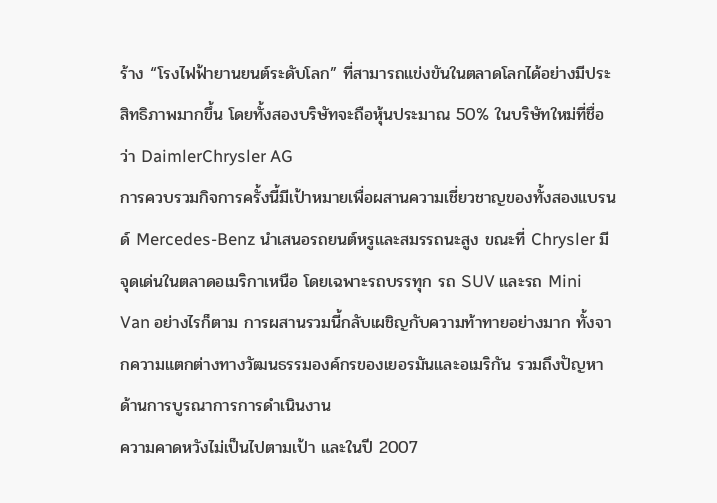ร้าง “โรงไฟฟ้ายานยนต์ระดับโลก” ที่สามารถแข่งขันในตลาดโลกได้อย่างมีประสิทธิภาพมากขึ้น โดยทั้งสองบริษัทจะถือหุ้นประมาณ 50% ในบริษัทใหม่ที่ชื่อว่า DaimlerChrysler AG
การควบรวมกิจการครั้งนี้มีเป้าหมายเพื่อผสานความเชี่ยวชาญของทั้งสองแบรนด์ Mercedes-Benz นำเสนอรถยนต์หรูและสมรรถนะสูง ขณะที่ Chrysler มีจุดเด่นในตลาดอเมริกาเหนือ โดยเฉพาะรถบรรทุก รถ SUV และรถ Mini Van อย่างไรก็ตาม การผสานรวมนี้กลับเผชิญกับความท้าทายอย่างมาก ทั้งจากความแตกต่างทางวัฒนธรรมองค์กรของเยอรมันและอเมริกัน รวมถึงปัญหาด้านการบูรณาการการดำเนินงาน
ความคาดหวังไม่เป็นไปตามเป้า และในปี 2007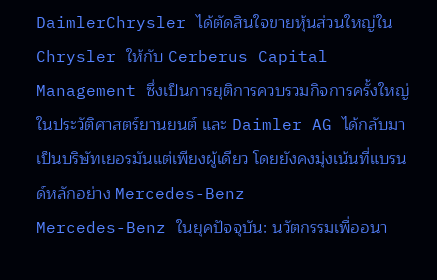DaimlerChrysler ได้ตัดสินใจขายหุ้นส่วนใหญ่ใน Chrysler ให้กับ Cerberus Capital Management ซึ่งเป็นการยุติการควบรวมกิจการครั้งใหญ่ในประวัติศาสตร์ยานยนต์ และ Daimler AG ได้กลับมาเป็นบริษัทเยอรมันแต่เพียงผู้เดียว โดยยังคงมุ่งเน้นที่แบรนด์หลักอย่าง Mercedes-Benz
Mercedes-Benz ในยุคปัจจุบัน: นวัตกรรมเพื่ออนา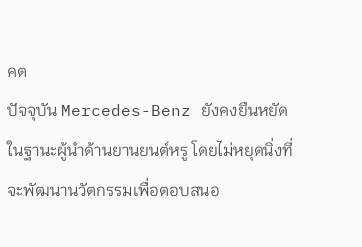คต
ปัจจุบัน Mercedes-Benz ยังคงยืนหยัดในฐานะผู้นำด้านยานยนต์หรู โดยไม่หยุดนิ่งที่จะพัฒนานวัตกรรมเพื่อตอบสนอ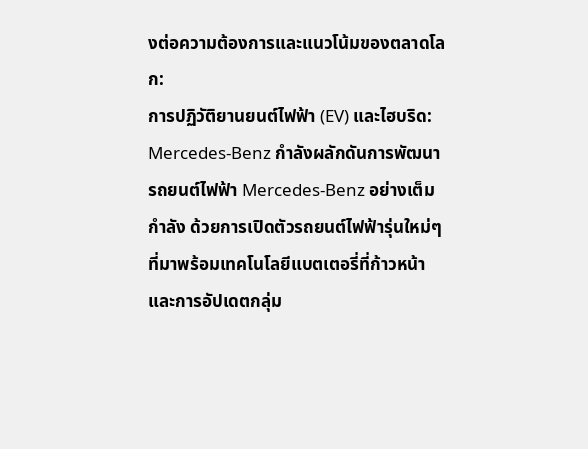งต่อความต้องการและแนวโน้มของตลาดโลก:
การปฏิวัติยานยนต์ไฟฟ้า (EV) และไฮบริด: Mercedes-Benz กำลังผลักดันการพัฒนา รถยนต์ไฟฟ้า Mercedes-Benz อย่างเต็มกำลัง ด้วยการเปิดตัวรถยนต์ไฟฟ้ารุ่นใหม่ๆ ที่มาพร้อมเทคโนโลยีแบตเตอรี่ที่ก้าวหน้า และการอัปเดตกลุ่ม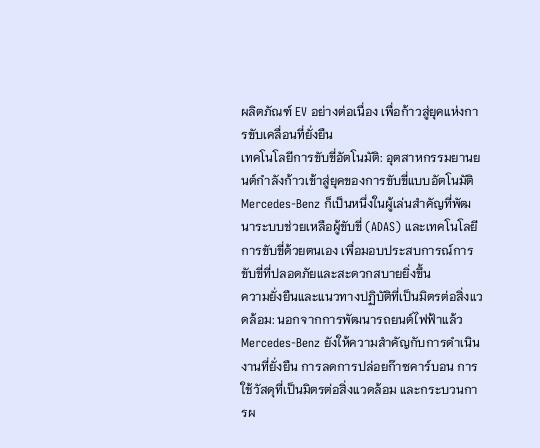ผลิตภัณฑ์ EV อย่างต่อเนื่อง เพื่อก้าวสู่ยุคแห่งการขับเคลื่อนที่ยั่งยืน
เทคโนโลยีการขับขี่อัตโนมัติ: อุตสาหกรรมยานยนต์กำลังก้าวเข้าสู่ยุคของการขับขี่แบบอัตโนมัติ Mercedes-Benz ก็เป็นหนึ่งในผู้เล่นสำคัญที่พัฒนาระบบช่วยเหลือผู้ขับขี่ (ADAS) และเทคโนโลยีการขับขี่ด้วยตนเอง เพื่อมอบประสบการณ์การขับขี่ที่ปลอดภัยและสะดวกสบายยิ่งขึ้น
ความยั่งยืนและแนวทางปฏิบัติที่เป็นมิตรต่อสิ่งแวดล้อม: นอกจากการพัฒนารถยนต์ไฟฟ้าแล้ว Mercedes-Benz ยังให้ความสำคัญกับการดำเนินงานที่ยั่งยืน การลดการปล่อยก๊าซคาร์บอน การใช้วัสดุที่เป็นมิตรต่อสิ่งแวดล้อม และกระบวนการผ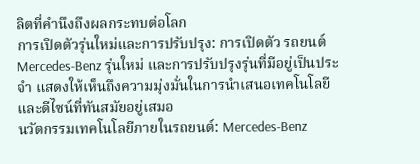ลิตที่คำนึงถึงผลกระทบต่อโลก
การเปิดตัวรุ่นใหม่และการปรับปรุง: การเปิดตัว รถยนต์ Mercedes-Benz รุ่นใหม่ และการปรับปรุงรุ่นที่มีอยู่เป็นประจำ แสดงให้เห็นถึงความมุ่งมั่นในการนำเสนอเทคโนโลยีและดีไซน์ที่ทันสมัยอยู่เสมอ
นวัตกรรมเทคโนโลยีภายในรถยนต์: Mercedes-Benz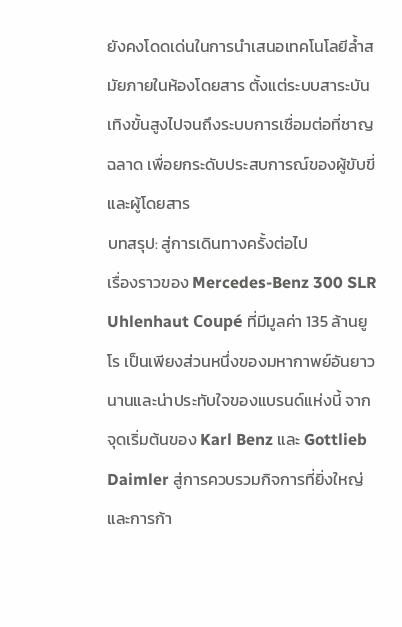ยังคงโดดเด่นในการนำเสนอเทคโนโลยีล้ำสมัยภายในห้องโดยสาร ตั้งแต่ระบบสาระบันเทิงขั้นสูงไปจนถึงระบบการเชื่อมต่อที่ชาญฉลาด เพื่อยกระดับประสบการณ์ของผู้ขับขี่และผู้โดยสาร
บทสรุป: สู่การเดินทางครั้งต่อไป
เรื่องราวของ Mercedes-Benz 300 SLR Uhlenhaut Coupé ที่มีมูลค่า 135 ล้านยูโร เป็นเพียงส่วนหนึ่งของมหากาพย์อันยาวนานและน่าประทับใจของแบรนด์แห่งนี้ จากจุดเริ่มต้นของ Karl Benz และ Gottlieb Daimler สู่การควบรวมกิจการที่ยิ่งใหญ่ และการก้า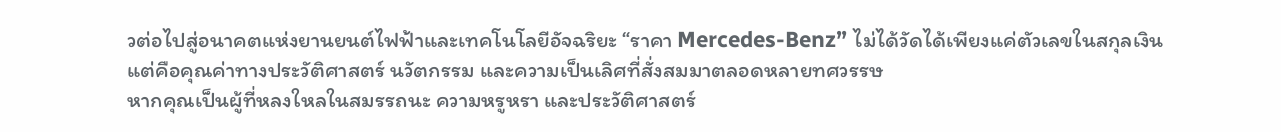วต่อไปสู่อนาคตแห่งยานยนต์ไฟฟ้าและเทคโนโลยีอัจฉริยะ “ราคา Mercedes-Benz” ไม่ได้วัดได้เพียงแค่ตัวเลขในสกุลเงิน แต่คือคุณค่าทางประวัติศาสตร์ นวัตกรรม และความเป็นเลิศที่สั่งสมมาตลอดหลายทศวรรษ
หากคุณเป็นผู้ที่หลงใหลในสมรรถนะ ความหรูหรา และประวัติศาสตร์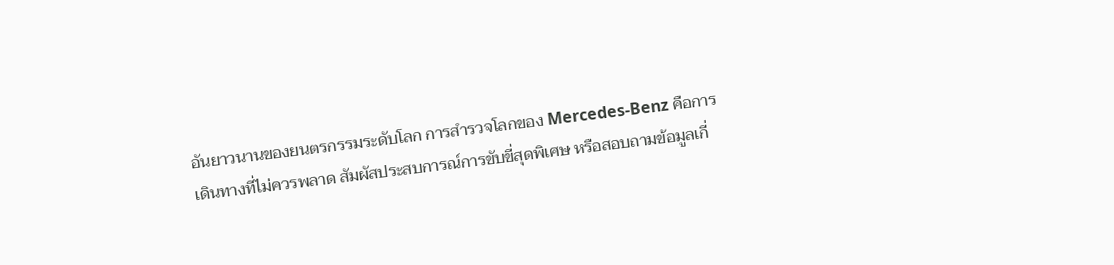อันยาวนานของยนตรกรรมระดับโลก การสำรวจโลกของ Mercedes-Benz คือการเดินทางที่ไม่ควรพลาด สัมผัสประสบการณ์การขับขี่สุดพิเศษ หรือสอบถามข้อมูลเกี่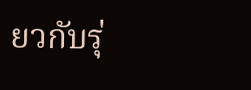ยวกับรุ่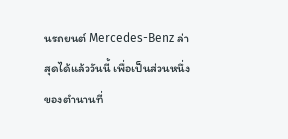นรถยนต์ Mercedes-Benz ล่าสุดได้แล้ววันนี้ เพื่อเป็นส่วนหนึ่งของตำนานที่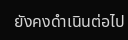ยังคงดำเนินต่อไป